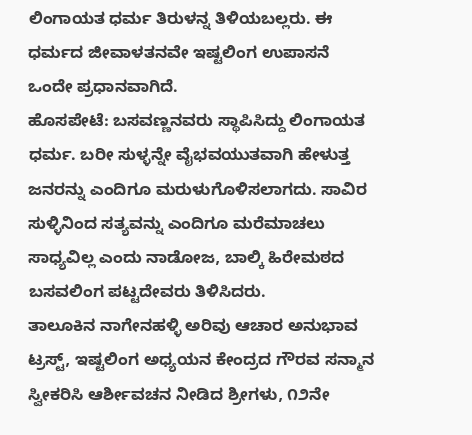ಲಿಂಗಾಯತ ಧರ್ಮ ತಿರುಳನ್ನ ತಿಳಿಯಬಲ್ಲರು. ಈ ಧರ್ಮದ ಜೀವಾಳತನವೇ ಇಷ್ಟಲಿಂಗ ಉಪಾಸನೆ ಒಂದೇ ಪ್ರಧಾನವಾಗಿದೆ.
ಹೊಸಪೇಟೆ: ಬಸವಣ್ಣನವರು ಸ್ಥಾಪಿಸಿದ್ದು ಲಿಂಗಾಯತ ಧರ್ಮ. ಬರೀ ಸುಳ್ಳನ್ನೇ ವೈಭವಯುತವಾಗಿ ಹೇಳುತ್ತ ಜನರನ್ನು ಎಂದಿಗೂ ಮರುಳುಗೊಳಿಸಲಾಗದು. ಸಾವಿರ ಸುಳ್ಳಿನಿಂದ ಸತ್ಯವನ್ನು ಎಂದಿಗೂ ಮರೆಮಾಚಲು ಸಾಧ್ಯವಿಲ್ಲ ಎಂದು ನಾಡೋಜ, ಬಾಲ್ಕಿ ಹಿರೇಮಠದ ಬಸವಲಿಂಗ ಪಟ್ಟದೇವರು ತಿಳಿಸಿದರು.
ತಾಲೂಕಿನ ನಾಗೇನಹಳ್ಳಿ ಅರಿವು ಆಚಾರ ಅನುಭಾವ ಟ್ರಸ್ಟ್, ಇಷ್ಟಲಿಂಗ ಅಧ್ಯಯನ ಕೇಂದ್ರದ ಗೌರವ ಸನ್ಮಾನ ಸ್ವೀಕರಿಸಿ ಆರ್ಶೀವಚನ ನೀಡಿದ ಶ್ರೀಗಳು, ೧೨ನೇ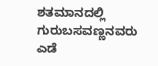ಶತಮಾನದಲ್ಲಿ ಗುರುಬಸವಣ್ಣನವರು ಎಡೆ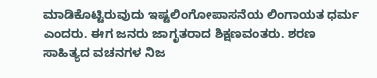ಮಾಡಿಕೊಟ್ಟಿರುವುದು ಇಷ್ಟಲಿಂಗೋಪಾಸನೆಯ ಲಿಂಗಾಯತ ಧರ್ಮ ಎಂದರು. ಈಗ ಜನರು ಜಾಗೃತರಾದ ಶಿಕ್ಷಣವಂತರು. ಶರಣ ಸಾಹಿತ್ಯದ ವಚನಗಳ ನಿಜ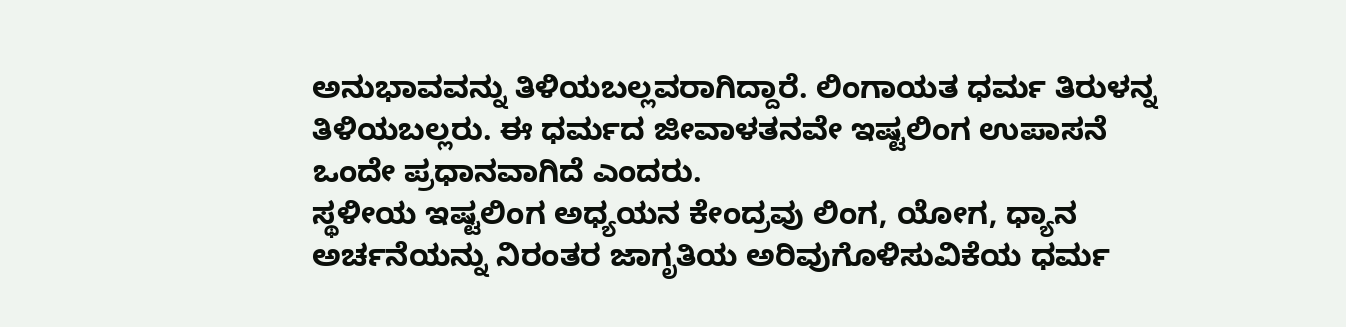ಅನುಭಾವವನ್ನು ತಿಳಿಯಬಲ್ಲವರಾಗಿದ್ದಾರೆ. ಲಿಂಗಾಯತ ಧರ್ಮ ತಿರುಳನ್ನ ತಿಳಿಯಬಲ್ಲರು. ಈ ಧರ್ಮದ ಜೀವಾಳತನವೇ ಇಷ್ಟಲಿಂಗ ಉಪಾಸನೆ ಒಂದೇ ಪ್ರಧಾನವಾಗಿದೆ ಎಂದರು.
ಸ್ಥಳೀಯ ಇಷ್ಟಲಿಂಗ ಅಧ್ಯಯನ ಕೇಂದ್ರವು ಲಿಂಗ, ಯೋಗ, ಧ್ಯಾನ ಅರ್ಚನೆಯನ್ನು ನಿರಂತರ ಜಾಗೃತಿಯ ಅರಿವುಗೊಳಿಸುವಿಕೆಯ ಧರ್ಮ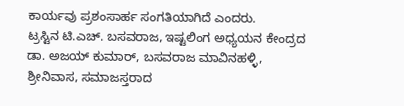ಕಾರ್ಯವು ಪ್ರಶಂಸಾರ್ಹ ಸಂಗತಿಯಾಗಿದೆ ಎಂದರು.
ಟ್ರಸ್ಟಿನ ಟಿ.ಎಚ್. ಬಸವರಾಜ, ಇಷ್ಟಲಿಂಗ ಅಧ್ಯಯನ ಕೇಂದ್ರದ ಡಾ. ಅಜಯ್ ಕುಮಾರ್, ಬಸವರಾಜ ಮಾವಿನಹಳ್ಳಿ, ಶ್ರೀನಿವಾಸ, ಸಮಾಜಸ್ತರಾದ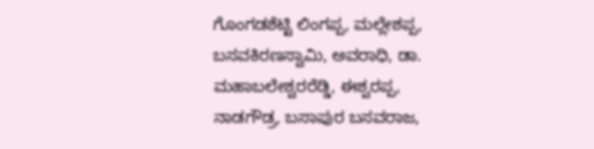ಗೊಂಗಡಶೆಟ್ಟಿ ಲಿಂಗಪ್ಪ, ಮಲ್ಲೇಶಪ್ಪ, ಬಸವಕಿರಣಸ್ವಾಮಿ, ಅವರಾಧಿ, ಡಾ. ಮಹಾಬಲೇಶ್ವರರೆಡ್ಡಿ, ಈಶ್ವರಪ್ಪ, ನಾಡಗೌಡ್ರ, ಬಸಾಪುರ ಬಸವರಾಜ,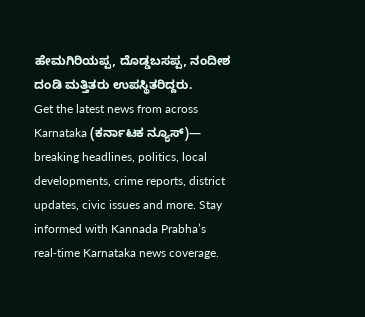ಹೇಮಗಿರಿಯಪ್ಪ, ದೊಡ್ಡಬಸಪ್ಪ, ನಂದೀಶ ದಂಡಿ ಮತ್ತಿತರು ಉಪಸ್ಥಿತರಿದ್ದರು.
Get the latest news from across Karnataka (ಕರ್ನಾಟಕ ನ್ಯೂಸ್)— breaking headlines, politics, local developments, crime reports, district updates, civic issues and more. Stay informed with Kannada Prabha’s real‑time Karnataka news coverage.